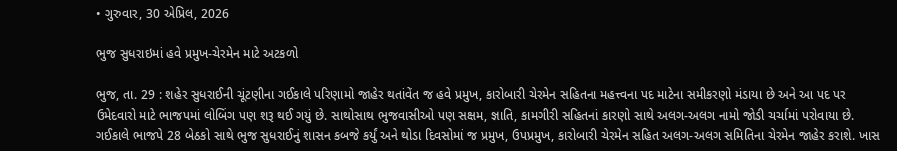• ગુરુવાર, 30 એપ્રિલ, 2026

ભુજ સુધરાઇમાં હવે પ્રમુખ-ચેરમેન માટે અટકળો

ભુજ, તા. 29 : શહેર સુધરાઈની ચૂંટણીના ગઈકાલે પરિણામો જાહેર થતાંવેંત જ હવે પ્રમુખ, કારોબારી ચેરમેન સહિતના મહત્ત્વના પદ માટેના સમીકરણો મંડાયા છે અને આ પદ પર ઉમેદવારો માટે ભાજપમાં લોબિંગ પણ શરૂ થઈ ગયું છે. સાથોસાથ ભુજવાસીઓ પણ સક્ષમ, જ્ઞાતિ, કામગીરી સહિતનાં કારણો સાથે અલગ-અલગ નામો જોડી ચર્ચામાં પરોવાયા છે. ગઈકાલે ભાજપે 28 બેઠકો સાથે ભુજ સુધરાઈનું શાસન કબજે કર્યું અને થોડા દિવસોમાં જ પ્રમુખ, ઉપપ્રમુખ, કારોબારી ચેરમેન સહિત અલગ-અલગ સમિતિના ચેરમેન જાહેર કરાશે. ખાસ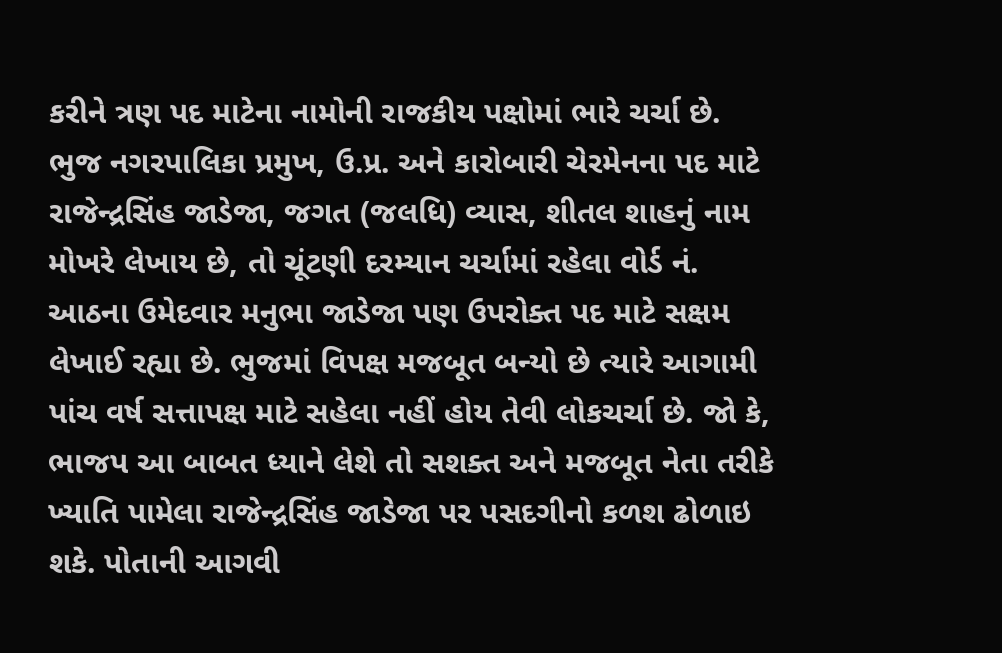કરીને ત્રણ પદ માટેના નામોની રાજકીય પક્ષોમાં ભારે ચર્ચા છે.  ભુજ નગરપાલિકા પ્રમુખ, ઉ.પ્ર. અને કારોબારી ચેરમેનના પદ માટે રાજેન્દ્રસિંહ જાડેજા, જગત (જલધિ) વ્યાસ, શીતલ શાહનું નામ મોખરે લેખાય છે, તો ચૂંટણી દરમ્યાન ચર્ચામાં રહેલા વોર્ડ નં. આઠના ઉમેદવાર મનુભા જાડેજા પણ ઉપરોક્ત પદ માટે સક્ષમ લેખાઈ રહ્યા છે. ભુજમાં વિપક્ષ મજબૂત બન્યો છે ત્યારે આગામી પાંચ વર્ષ સત્તાપક્ષ માટે સહેલા નહીં હોય તેવી લોકચર્ચા છે. જો કે, ભાજપ આ બાબત ધ્યાને લેશે તો સશક્ત અને મજબૂત નેતા તરીકે ખ્યાતિ પામેલા રાજેન્દ્રસિંહ જાડેજા પર પસદગીનો કળશ ઢોળાઇ શકે. પોતાની આગવી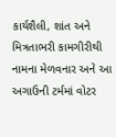કાર્યશૈલી, શાંત અને મિત્રતાભરી કામગીરીથી નામના મેળવનાર અને આ અગાઉની ટર્મમાં વોટર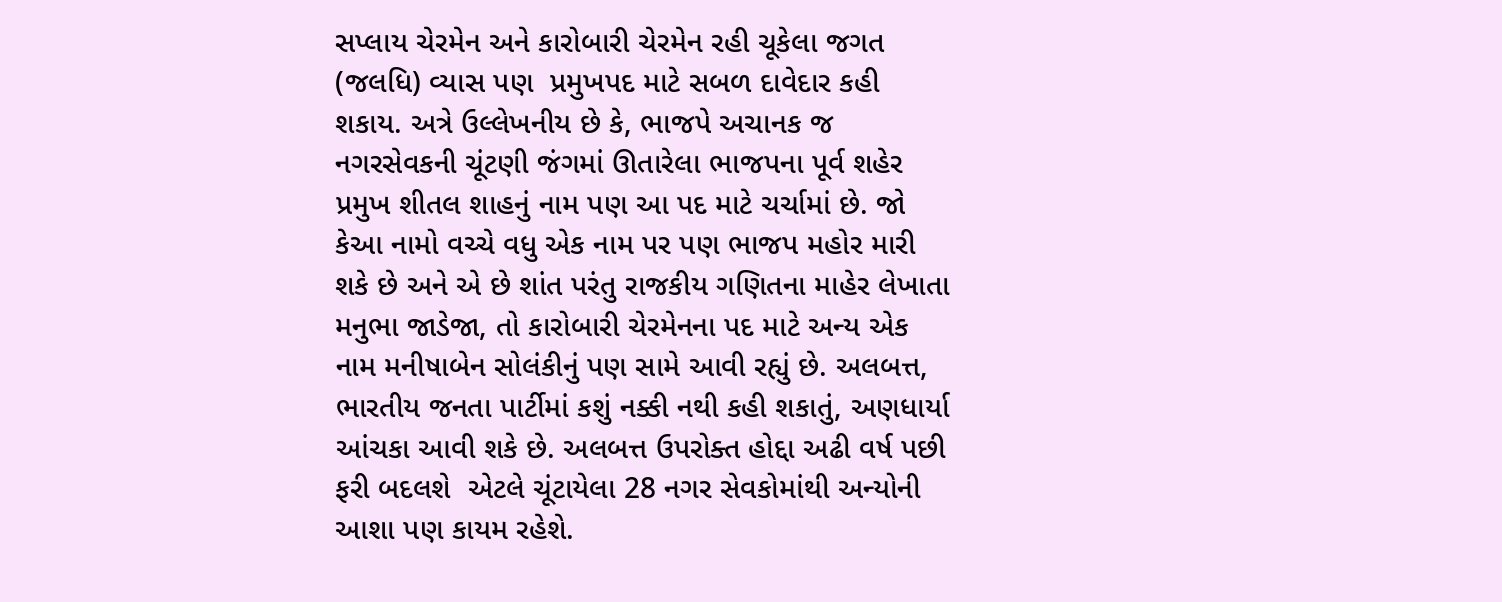સપ્લાય ચેરમેન અને કારોબારી ચેરમેન રહી ચૂકેલા જગત (જલધિ) વ્યાસ પણ  પ્રમુખપદ માટે સબળ દાવેદાર કહી શકાય. અત્રે ઉલ્લેખનીય છે કે, ભાજપે અચાનક જ નગરસેવકની ચૂંટણી જંગમાં ઊતારેલા ભાજપના પૂર્વ શહેર પ્રમુખ શીતલ શાહનું નામ પણ આ પદ માટે ચર્ચામાં છે. જો કેઆ નામો વચ્ચે વધુ એક નામ પર પણ ભાજપ મહોર મારી શકે છે અને એ છે શાંત પરંતુ રાજકીય ગણિતના માહેર લેખાતા મનુભા જાડેજા, તો કારોબારી ચેરમેનના પદ માટે અન્ય એક નામ મનીષાબેન સોલંકીનું પણ સામે આવી રહ્યું છે. અલબત્ત, ભારતીય જનતા પાર્ટીમાં કશું નક્કી નથી કહી શકાતું, અણધાર્યા આંચકા આવી શકે છે. અલબત્ત ઉપરોક્ત હોદ્દા અઢી વર્ષ પછી ફરી બદલશે  એટલે ચૂંટાયેલા 28 નગર સેવકોમાંથી અન્યોની આશા પણ કાયમ રહેશે.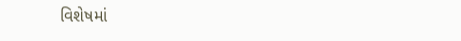વિશેષમાં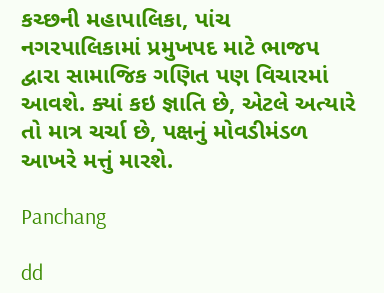કચ્છની મહાપાલિકા, પાંચ નગરપાલિકામાં પ્રમુખપદ માટે ભાજપ દ્વારા સામાજિક ગણિત પણ વિચારમાં આવશે. ક્યાં કઇ જ્ઞાતિ છે, એટલે અત્યારે તો માત્ર ચર્ચા છે, પક્ષનું મોવડીમંડળ આખરે મત્તું મારશે.

Panchang

dd